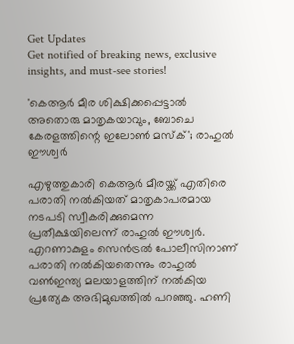Get Updates
Get notified of breaking news, exclusive insights, and must-see stories!

'കെആർ മീര ശിക്ഷിക്കപ്പെട്ടാൽ അതൊരു മാതൃകയാവും, ബോചെ കേരളത്തിന്റെ ഇലോൺ മസ്‌ക്'; രാഹുൽ ഈശ്വർ

എഴുത്തുകാരി കെആർ മീരയ്ക്ക് എതിരെ പരാതി നൽകിയത് മാതൃകാപരമായ നടപടി സ്വീകരിക്കുമെന്ന പ്രതീക്ഷയിലെന്ന് രാഹുൽ ഈശ്വർ. എറണാകുളം സെൻട്രൽ പോലീസിനാണ് പരാതി നൽകിയതെന്നും രാഹുൽ വൺഇന്ത്യ മലയാളത്തിന് നൽകിയ പ്രത്യേക അഭിമുഖത്തിൽ പറഞ്ഞു. ഹണി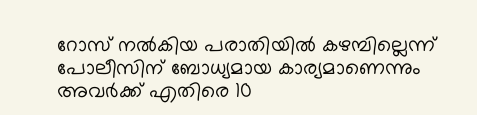റോസ് നൽകിയ പരാതിയിൽ കഴമ്പില്ലെന്ന് പോലീസിന് ബോധ്യമായ കാര്യമാണെന്നും അവർക്ക് എതിരെ 10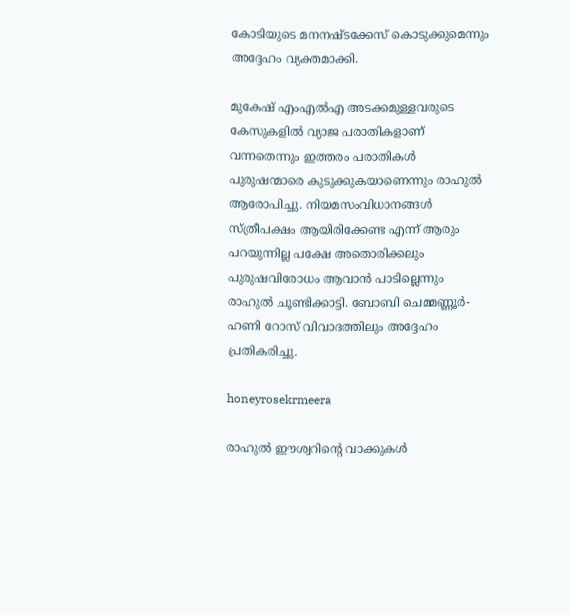കോടിയുടെ മനനഷ്‌ടക്കേസ് കൊടുക്കുമെന്നും അദ്ദേഹം വ്യക്തമാക്കി.

മുകേഷ് എംഎൽഎ അടക്കമുള്ളവരുടെ കേസുകളിൽ വ്യാജ പരാതികളാണ് വന്നതെന്നും ഇത്തരം പരാതികൾ പുരുഷന്മാരെ കുടുക്കുകയാണെന്നും രാഹുൽ ആരോപിച്ചു. നിയമസംവിധാനങ്ങൾ സ്ത്രീപക്ഷം ആയിരിക്കേണ്ട എന്ന് ആരും പറയുന്നില്ല പക്ഷേ അതൊരിക്കലും പുരുഷവിരോധം ആവാൻ പാടില്ലെന്നും രാഹുൽ ചൂണ്ടിക്കാട്ടി. ബോബി ചെമ്മണ്ണൂർ-ഹണി റോസ് വിവാദത്തിലും അദ്ദേഹം പ്രതികരിച്ചു.

honeyrosekrmeera

രാഹുൽ ഈശ്വറിന്റെ വാക്കുകൾ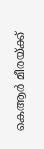കെആർ മീരയ്ക്ക്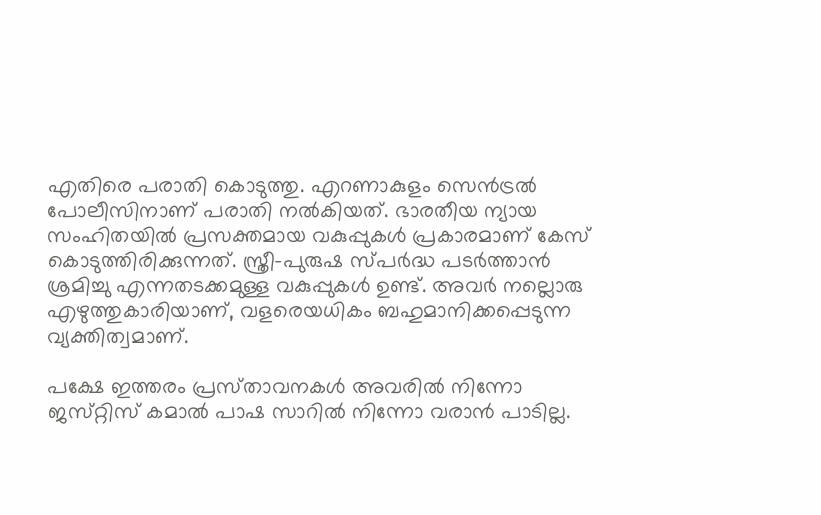എതിരെ പരാതി കൊടുത്തു. എറണാകുളം സെൻട്രൽ പോലീസിനാണ് പരാതി നൽകിയത്. ഭാരതീയ ന്യായ സംഹിതയിൽ പ്രസക്തമായ വകുപ്പുകൾ പ്രകാരമാണ് കേസ് കൊടുത്തിരിക്കുന്നത്. സ്ത്രീ-പുരുഷ സ്‌പർദ്ധ പടർത്താൻ ശ്രമിച്ചു എന്നതടക്കമുള്ള വകുപ്പുകൾ ഉണ്ട്. അവർ നല്ലൊരു എഴുത്തുകാരിയാണ്, വളരെയധികം ബഹുമാനിക്കപ്പെടുന്ന വ്യക്തിത്വമാണ്.

പക്ഷേ ഇത്തരം പ്രസ്‌താവനകൾ അവരിൽ നിന്നോ ജസ്‌റ്റിസ്‌ കമാൽ പാഷ സാറിൽ നിന്നോ വരാൻ പാടില്ല.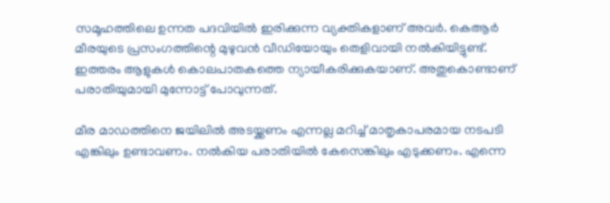സമൂഹത്തിലെ ഉന്നത പദവിയിൽ ഇരിക്കുന്ന വ്യക്തികളാണ് അവർ. കെആർ മീരയുടെ പ്രസംഗത്തിന്റെ മുഴുവൻ വീഡിയോയും തെളിവായി നൽകിയിട്ടുണ്ട്. ഇത്തരം ആളുകൾ കൊലപാതകത്തെ ന്യായീകരിക്കുകയാണ്. അതുകൊണ്ടാണ് പരാതിയുമായി മുന്നോട്ട് പോവുന്നത്.

മീര മാഡത്തിനെ ജയിലിൽ അടയ്ക്കണം എന്നല്ല മറിച്ച് മാതൃകാപരമായ നടപടി എങ്കിലും ഉണ്ടാവണം. നൽകിയ പരാതിയിൽ കേസെങ്കിലും എടുക്കണം. എന്നെ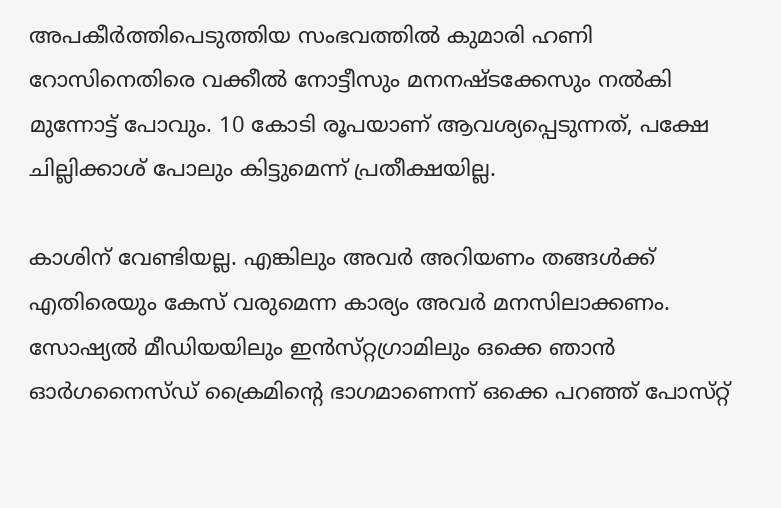അപകീർത്തിപെടുത്തിയ സംഭവത്തിൽ കുമാരി ഹണി റോസിനെതിരെ വക്കീൽ നോട്ടീസും മനനഷ്‌ടക്കേസും നൽകി മുന്നോട്ട് പോവും. 10 കോടി രൂപയാണ് ആവശ്യപ്പെടുന്നത്, പക്ഷേ ചില്ലിക്കാശ് പോലും കിട്ടുമെന്ന് പ്രതീക്ഷയില്ല.

കാശിന് വേണ്ടിയല്ല. എങ്കിലും അവർ അറിയണം തങ്ങൾക്ക് എതിരെയും കേസ് വരുമെന്ന കാര്യം അവർ മനസിലാക്കണം. സോഷ്യൽ മീഡിയയിലും ഇൻസ്‌റ്റഗ്രാമിലും ഒക്കെ ഞാൻ ഓർഗനൈസ്‌ഡ്‌ ക്രൈമിന്റെ ഭാഗമാണെന്ന് ഒക്കെ പറഞ്ഞ് പോസ്‌റ്റ്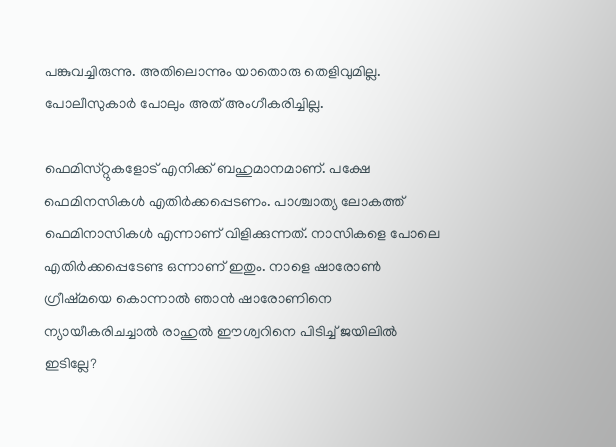പങ്കുവച്ചിരുന്നു. അതിലൊന്നും യാതൊരു തെളിവുമില്ല. പോലീസുകാർ പോലും അത് അംഗീകരിച്ചില്ല.

ഫെമിസ്‌റ്റുകളോട് എനിക്ക് ബഹുമാനമാണ്. പക്ഷേ ഫെമിനസികൾ എതിർക്കപ്പെടണം. പാശ്ചാത്യ ലോകത്ത് ഫെമിനാസികൾ എന്നാണ് വിളിക്കുന്നത്. നാസികളെ പോലെ എതിർക്കപ്പെടേണ്ട ഒന്നാണ് ഇതും. നാളെ ഷാരോൺ ഗ്രീഷ്‌മയെ കൊന്നാൽ ഞാൻ ഷാരോണിനെ ന്യായീകരിചച്ചാൽ രാഹുൽ ഈശ്വറിനെ പിടിച്ച് ജയിലിൽ ഇടില്ലേ?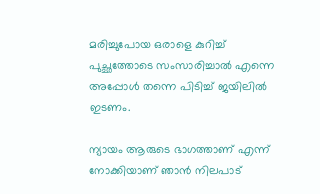മരിച്ചുപോയ ഒരാളെ കുറിച്ച് പുച്ഛത്തോടെ സംസാരിച്ചാൽ എന്നെ അപ്പോൾ തന്നെ പിടിച്ച് ജയിലിൽ ഇടണം.

ന്യായം ആരുടെ ഭാഗത്താണ് എന്ന് നോക്കിയാണ് ഞാൻ നിലപാട്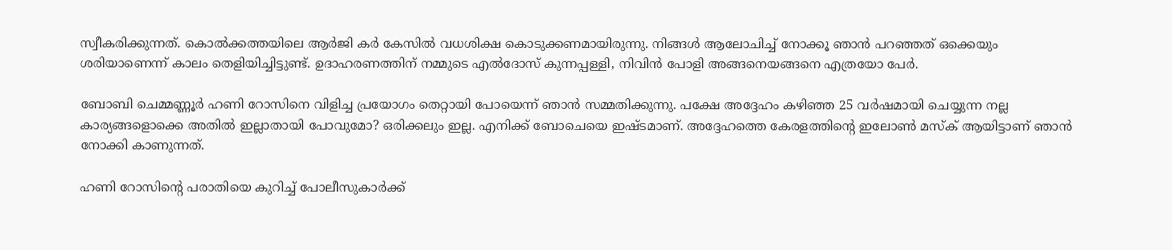സ്വീകരിക്കുന്നത്. കൊൽക്കത്തയിലെ ആർജി കർ കേസിൽ വധശിക്ഷ കൊടുക്കണമായിരുന്നു. നിങ്ങൾ ആലോചിച്ച് നോക്കൂ ഞാൻ പറഞ്ഞത് ഒക്കെയും ശരിയാണെന്ന് കാലം തെളിയിച്ചിട്ടുണ്ട്. ഉദാഹരണത്തിന് നമ്മുടെ എൽദോസ് കുന്നപ്പള്ളി, നിവിൻ പോളി അങ്ങനെയങ്ങനെ എത്രയോ പേർ.

ബോബി ചെമ്മണ്ണൂർ ഹണി റോസിനെ വിളിച്ച പ്രയോഗം തെറ്റായി പോയെന്ന് ഞാൻ സമ്മതിക്കുന്നു. പക്ഷേ അദ്ദേഹം കഴിഞ്ഞ 25 വർഷമായി ചെയ്യുന്ന നല്ല കാര്യങ്ങളൊക്കെ അതിൽ ഇല്ലാതായി പോവുമോ? ഒരിക്കലും ഇല്ല. എനിക്ക് ബോചെയെ ഇഷ്‌ടമാണ്. അദ്ദേഹത്തെ കേരളത്തിന്റെ ഇലോൺ മസ്‌ക് ആയിട്ടാണ് ഞാൻ നോക്കി കാണുന്നത്.

ഹണി റോസിന്റെ പരാതിയെ കുറിച്ച് പോലീസുകാർക്ക്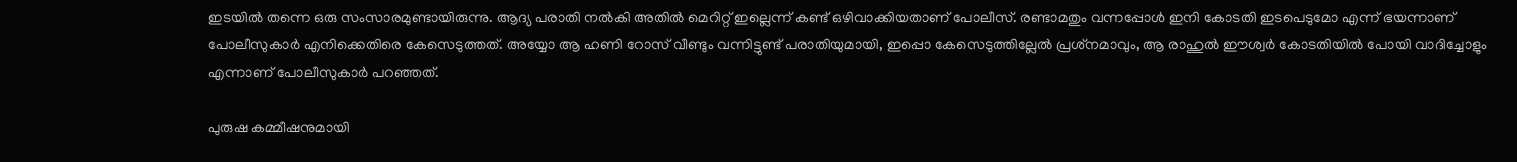ഇടയിൽ തന്നെ ഒരു സംസാരമുണ്ടായിരുന്നു. ആദ്യ പരാതി നൽകി അതിൽ മെറിറ്റ് ഇല്ലെന്ന് കണ്ട് ഒഴിവാക്കിയതാണ് പോലീസ്. രണ്ടാമതും വന്നപ്പോൾ ഇനി കോടതി ഇടപെടുമോ എന്ന് ഭയന്നാണ് പോലീസുകാർ എനിക്കെതിരെ കേസെടുത്തത്. അയ്യോ ആ ഹണി റോസ് വീണ്ടും വന്നിട്ടുണ്ട് പരാതിയുമായി, ഇപ്പൊ കേസെടുത്തില്ലേൽ പ്രശ്‌നമാവും, ആ രാഹുൽ ഈശ്വർ കോടതിയിൽ പോയി വാദിച്ചോളും എന്നാണ് പോലീസുകാർ പറഞ്ഞത്.

പുരുഷ കമ്മീഷനുമായി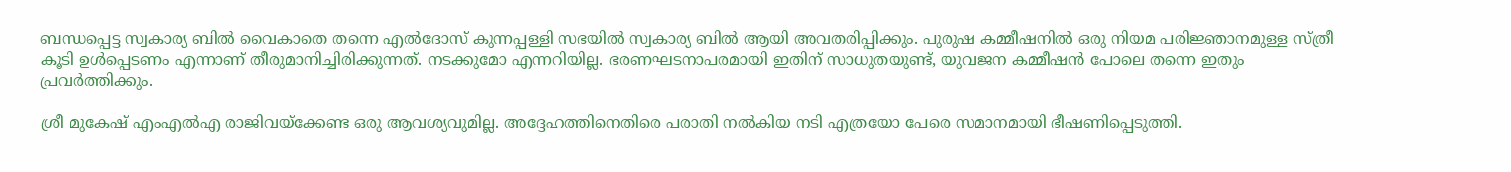ബന്ധപ്പെട്ട സ്വകാര്യ ബിൽ വൈകാതെ തന്നെ എൽദോസ്‌ കുന്നപ്പള്ളി സഭയിൽ സ്വകാര്യ ബിൽ ആയി അവതരിപ്പിക്കും. പുരുഷ കമ്മീഷനിൽ ഒരു നിയമ പരിജ്ഞാനമുള്ള സ്ത്രീ കൂടി ഉൾപ്പെടണം എന്നാണ് തീരുമാനിച്ചിരിക്കുന്നത്. നടക്കുമോ എന്നറിയില്ല. ഭരണഘടനാപരമായി ഇതിന് സാധുതയുണ്ട്, യുവജന കമ്മീഷൻ പോലെ തന്നെ ഇതും പ്രവർത്തിക്കും.

ശ്രീ മുകേഷ് എംഎൽഎ രാജിവയ്‌ക്കേണ്ട ഒരു ആവശ്യവുമില്ല. അദ്ദേഹത്തിനെതിരെ പരാതി നൽകിയ നടി എത്രയോ പേരെ സമാനമായി ഭീഷണിപ്പെടുത്തി.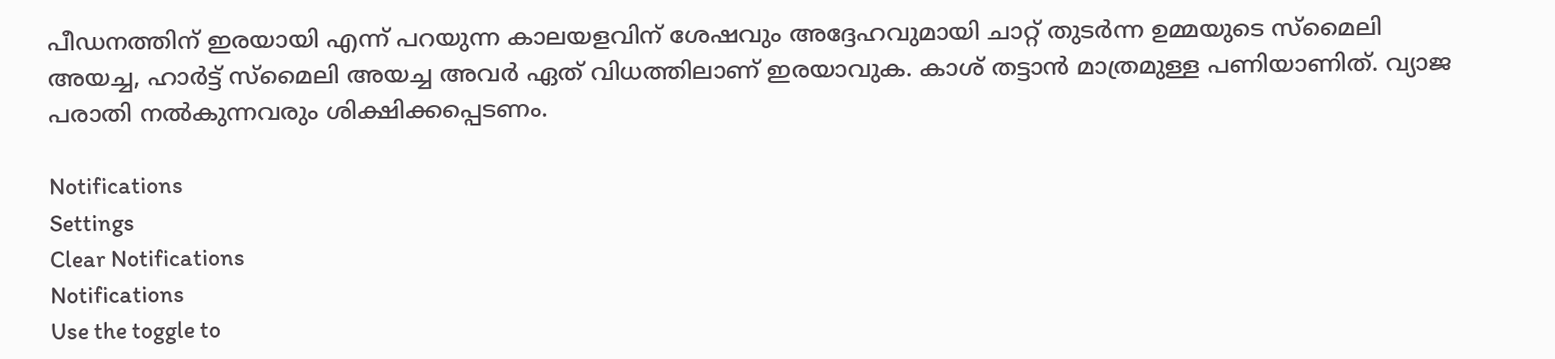പീഡനത്തിന് ഇരയായി എന്ന് പറയുന്ന കാലയളവിന് ശേഷവും അദ്ദേഹവുമായി ചാറ്റ് തുടർന്ന ഉമ്മയുടെ സ്മൈലി അയച്ച, ഹാർട്ട് സ്മൈലി അയച്ച അവർ ഏത് വിധത്തിലാണ് ഇരയാവുക. കാശ് തട്ടാൻ മാത്രമുള്ള പണിയാണിത്. വ്യാജ പരാതി നൽകുന്നവരും ശിക്ഷിക്കപ്പെടണം.

Notifications
Settings
Clear Notifications
Notifications
Use the toggle to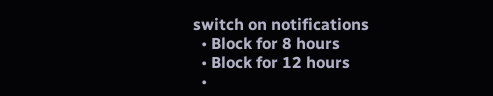switch on notifications
  • Block for 8 hours
  • Block for 12 hours
  •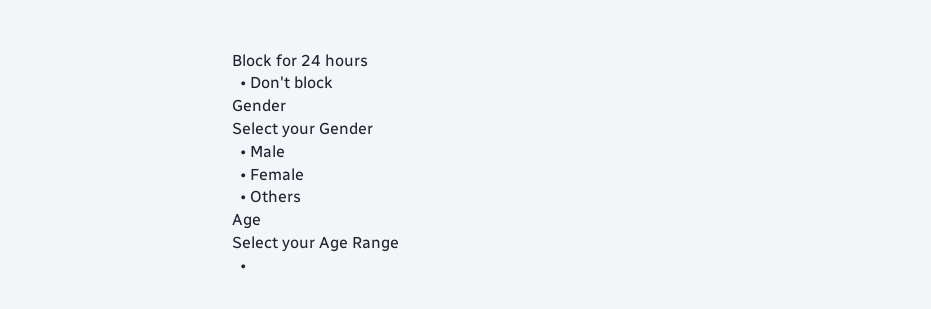Block for 24 hours
  • Don't block
Gender
Select your Gender
  • Male
  • Female
  • Others
Age
Select your Age Range
  •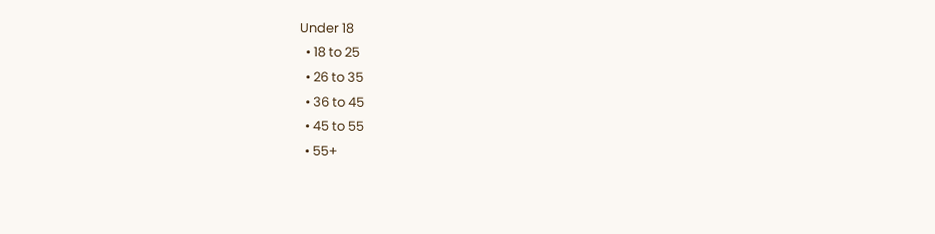Under 18
  • 18 to 25
  • 26 to 35
  • 36 to 45
  • 45 to 55
  • 55+